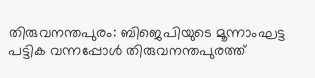തിരുവനന്തപുരം: ബിജെപിയുടെ മൂന്നാംഘട്ട പട്ടിക വന്നപ്പോൾ തിരുവനന്തപുരത്ത്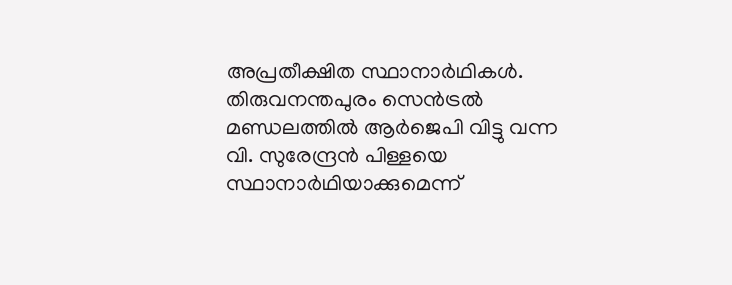അപ്രതീക്ഷിത സ്ഥാനാർഥികൾ. തിരുവനന്തപുരം സെൻട്രൽ മണ്ഡലത്തിൽ ആർജെപി വിട്ടു വന്ന വി. സുരേന്ദ്രൻ പിള്ളയെ സ്ഥാനാർഥിയാക്കുമെന്ന്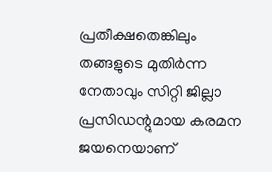പ്രതീക്ഷതെങ്കിലും തങ്ങളുടെ മുതിർന്ന നേതാവും സിറ്റി ജില്ലാ പ്രസിഡന്റുമായ കരമന ജയനെയാണ്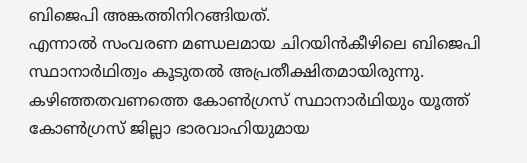ബിജെപി അങ്കത്തിനിറങ്ങിയത്.
എന്നാൽ സംവരണ മണ്ഡലമായ ചിറയിൻകീഴിലെ ബിജെപി സ്ഥാനാർഥിത്വം കൂടുതൽ അപ്രതീക്ഷിതമായിരുന്നു. കഴിഞ്ഞതവണത്തെ കോൺഗ്രസ് സ്ഥാനാർഥിയും യൂത്ത് കോൺഗ്രസ് ജില്ലാ ഭാരവാഹിയുമായ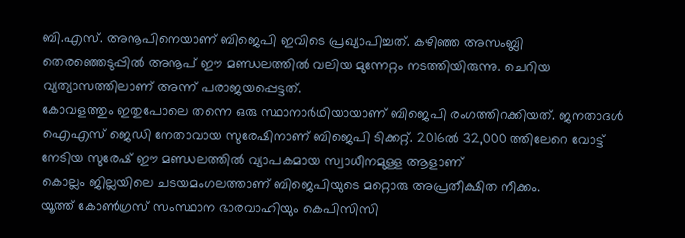ബി.എസ്. അനൂപിനെയാണ് ബിജെപി ഇവിടെ പ്രഖ്യാപിച്ചത്. കഴിഞ്ഞ അസംബ്ലി തെരഞ്ഞെടുപ്പിൽ അനൂപ് ഈ മണ്ഡലത്തിൽ വലിയ മുന്നേറ്റം നടത്തിയിരുന്നു. ചെറിയ വ്യത്യാസത്തിലാണ് അന്ന് പരാജയപ്പെട്ടത്.
കോവളത്തും ഇതുപോലെ തന്നെ ഒരു സ്ഥാനാർഥിയായാണ് ബിജെപി രംഗത്തിറക്കിയത്. ജനതാദൾ ഐഎസ് ജെഡി നേതാവായ സുരേഷിനാണ് ബിജെപി ടിക്കറ്റ്. 2016ൽ 32,000 ത്തിലേറെ വോട്ട് നേടിയ സുരേഷ് ഈ മണ്ഡലത്തിൽ വ്യാപകമായ സ്വാധീനമുള്ള ആളാണ്
കൊല്ലം ജില്ലയിലെ ചടയമംഗലത്താണ് ബിജെപിയുടെ മറ്റൊരു അപ്രതീക്ഷിത നീക്കം.
യൂത്ത് കോൺഗ്രസ് സംസ്ഥാന ഭാരവാഹിയും കെപിസിസി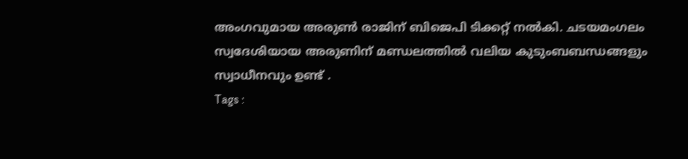അംഗവുമായ അരുൺ രാജിന് ബിജെപി ടിക്കറ്റ് നൽകി. ചടയമംഗലം സ്വദേശിയായ അരുണിന് മണ്ഡലത്തിൽ വലിയ കുടുംബബന്ധങ്ങളും സ്വാധീനവും ഉണ്ട് .
Tags :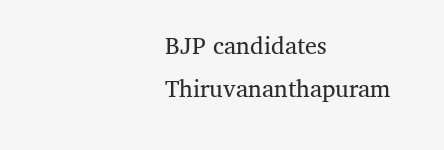BJP candidates Thiruvananthapuram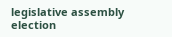legislative assembly election